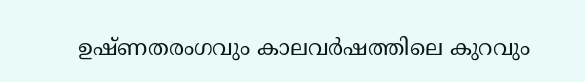ഉഷ്ണതരംഗവും കാലവർഷത്തിലെ കുറവും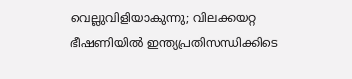വെല്ലുവിളിയാകുന്നു; വിലക്കയറ്റ ഭീഷണിയില്‍ ഇന്ത്യപ്രതിസന്ധിക്കിടെ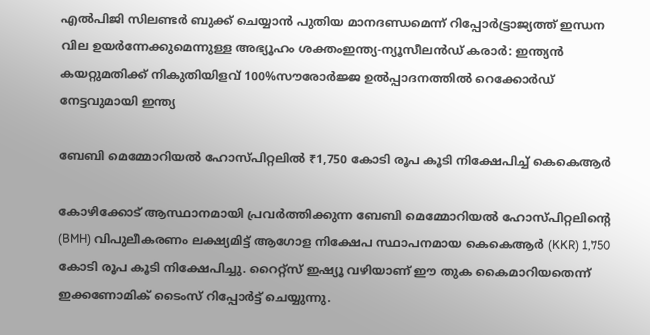എൽപിജി സിലണ്ടർ ബുക്ക് ചെയ്യാൻ പുതിയ മാനദണ്ഡമെന്ന് റിപ്പോര്‍ട്ട്രാജ്യത്ത് ഇന്ധന വില ഉയർന്നേക്കുമെന്നുള്ള അഭ്യൂഹം ശക്തംഇന്ത്യ-ന്യൂസീലൻഡ് കരാർ: ഇന്ത്യൻ കയറ്റുമതിക്ക് നികുതിയിളവ് 100%സൗരോർജ്ജ ഉൽപ്പാദനത്തിൽ റെക്കോർഡ് നേട്ടവുമായി ഇന്ത്യ

ബേബി മെമ്മോറിയല്‍ ഹോസ്പിറ്റലില്‍ ₹1,750 കോടി രൂപ കൂടി നിക്ഷേപിച്ച് കെകെആര്‍

കോഴിക്കോട് ആസ്ഥാനമായി പ്രവര്‍ത്തിക്കുന്ന ബേബി മെമ്മോറിയല്‍ ഹോസ്പിറ്റലിന്റെ (BMH) വിപുലീകരണം ലക്ഷ്യമിട്ട് ആഗോള നിക്ഷേപ സ്ഥാപനമായ കെകെആര്‍ (KKR) 1,750 കോടി രൂപ കൂടി നിക്ഷേപിച്ചു. റൈറ്റ്സ് ഇഷ്യൂ വഴിയാണ് ഈ തുക കൈമാറിയതെന്ന് ഇക്കണോമിക് ടൈംസ് റിപ്പോര്‍ട്ട് ചെയ്യുന്നു.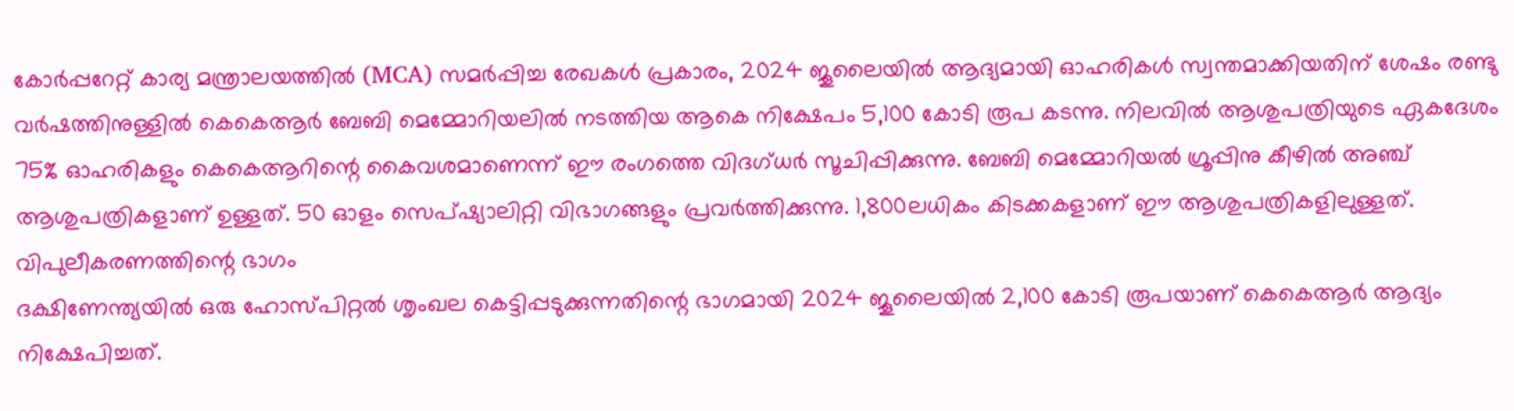കോര്‍പ്പറേറ്റ് കാര്യ മന്ത്രാലയത്തില്‍ (MCA) സമര്‍പ്പിച്ച രേഖകള്‍ പ്രകാരം, 2024 ജൂലൈയില്‍ ആദ്യമായി ഓഹരികള്‍ സ്വന്തമാക്കിയതിന് ശേഷം രണ്ടു വര്‍ഷത്തിനുള്ളില്‍ കെകെആര്‍ ബേബി മെമ്മോറിയലില്‍ നടത്തിയ ആകെ നിക്ഷേപം 5,100 കോടി രൂപ കടന്നു. നിലവില്‍ ആശുപത്രിയുടെ ഏകദേശം 75% ഓഹരികളും കെകെആറിന്റെ കൈവശമാണെന്ന് ഈ രംഗത്തെ വിദഗ്ധര്‍ സൂചിപ്പിക്കുന്നു. ബേബി മെമ്മോറിയല്‍ ഗ്രൂപ്പിനു കീഴില്‍ അഞ്ച് ആശുപത്രികളാണ് ഉള്ളത്. 50 ഓളം സെപ്ഷ്യാലിറ്റി വിഭാഗങ്ങളും പ്രവര്‍ത്തിക്കുന്നു. 1,800ലധികം കിടക്കകളാണ് ഈ ആശുപത്രികളിലുള്ളത്.
വിപുലീകരണത്തിന്റെ ഭാഗം
ദക്ഷിണേന്ത്യയില്‍ ഒരു ഹോസ്പിറ്റല്‍ ശൃംഖല കെട്ടിപ്പടുക്കുന്നതിന്റെ ഭാഗമായി 2024 ജൂലൈയില്‍ 2,100 കോടി രൂപയാണ് കെകെആര്‍ ആദ്യം നിക്ഷേപിച്ചത്.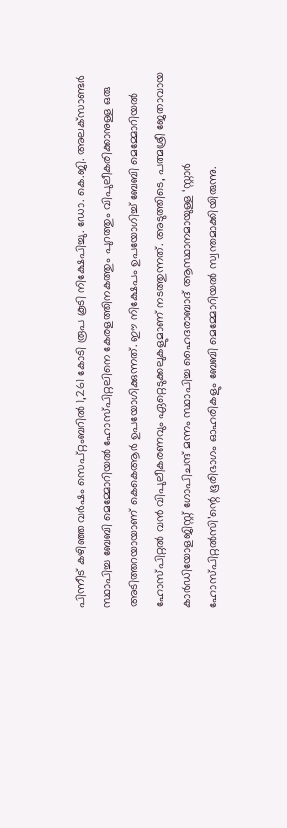പിന്നീട് കഴിഞ്ഞ വര്‍ഷം സെപ്റ്റംബറില്‍ 1,261 കോടി രൂപ കൂടി നിക്ഷേപിച്ചു. ഡോ. കെ.ജി. അലക്‌സാണ്ടര്‍ സ്ഥാപിച്ച ബേബി മെമ്മോറിയല്‍ ഹോസ്പിറ്റലിനെ കേരളത്തിനകത്തും പുറത്തും വിപുലീകരിക്കാനുള്ള ഒരു അടിത്തറയായാണ് കെകെആര്‍ ഉപയോഗിക്കുന്നത്. ഈ നിക്ഷേപം ഉപയോഗിച്ച് ബേബി മെമ്മോറിയല്‍ ഹോസ്പിറ്റല്‍ വന്‍ വിപുലീകരണവും ഏറ്റെടുക്കലുകളുമാണ് നടത്തുന്നത്. അടുത്തിടെ, പത്മശ്രീ ജേതാവായ കാര്‍ഡിയോളജിസ്റ്റ് ഗോപിചന്ദ് മന്നം സ്ഥാപിച്ച ഹൈദരാബാദ് ആസ്ഥാനമായുള്ള ‘സ്റ്റാര്‍ ഹോസ്പിറ്റല്‍സി’ന്റെ ഭൂരിഭാഗം ഓഹരികളും ബേബി മെമ്മോറിയല്‍ സ്വന്തമാക്കിയിരുന്നു.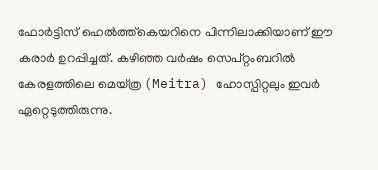ഫോര്‍ട്ടിസ് ഹെല്‍ത്ത്‌കെയറിനെ പിന്നിലാക്കിയാണ് ഈ കരാര്‍ ഉറപ്പിച്ചത്. കഴിഞ്ഞ വര്‍ഷം സെപ്റ്റംബറില്‍ കേരളത്തിലെ മെയ്ത്ര (Meitra) ഹോസ്പിറ്റലും ഇവര്‍ ഏറ്റെടുത്തിരുന്നു.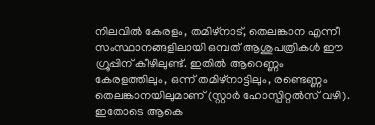നിലവില്‍ കേരളം, തമിഴ്‌നാട്, തെലങ്കാന എന്നീ സംസ്ഥാനങ്ങളിലായി ഒമ്പത് ആശുപത്രികള്‍ ഈ ഗ്രൂപ്പിന് കീഴിലുണ്ട്. ഇതില്‍ ആറെണ്ണം കേരളത്തിലും, ഒന്ന് തമിഴ്‌നാട്ടിലും, രണ്ടെണ്ണം തെലങ്കാനയിലുമാണ് (സ്റ്റാര്‍ ഹോസ്പിറ്റല്‍സ് വഴി). ഇതോടെ ആകെ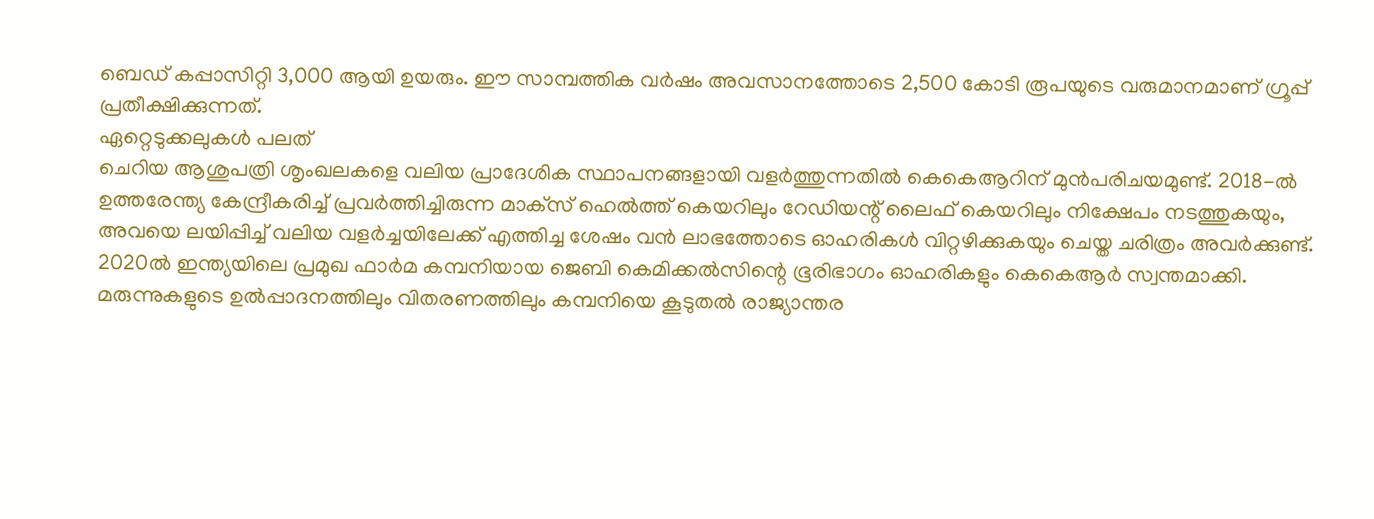ബെഡ് കപ്പാസിറ്റി 3,000 ആയി ഉയരും. ഈ സാമ്പത്തിക വര്‍ഷം അവസാനത്തോടെ 2,500 കോടി രൂപയുടെ വരുമാനമാണ് ഗ്രൂപ്പ് പ്രതീക്ഷിക്കുന്നത്.
ഏറ്റെടുക്കലുകള്‍ പലത്‌
ചെറിയ ആശുപത്രി ശൃംഖലകളെ വലിയ പ്രാദേശിക സ്ഥാപനങ്ങളായി വളര്‍ത്തുന്നതില്‍ കെകെആറിന് മുന്‍പരിചയമുണ്ട്. 2018-ല്‍ ഉത്തരേന്ത്യ കേന്ദ്രീകരിച്ച് പ്രവര്‍ത്തിച്ചിരുന്ന മാക്‌സ് ഹെല്‍ത്ത് കെയറിലും റേഡിയന്റ് ലൈഫ് കെയറിലും നിക്ഷേപം നടത്തുകയും, അവയെ ലയിപ്പിച്ച് വലിയ വളര്‍ച്ചയിലേക്ക് എത്തിച്ച ശേഷം വന്‍ ലാഭത്തോടെ ഓഹരികള്‍ വിറ്റഴിക്കുകയും ചെയ്ത ചരിത്രം അവര്‍ക്കുണ്ട്.
2020ല്‍ ഇന്ത്യയിലെ പ്രമുഖ ഫാര്‍മ കമ്പനിയായ ജെബി കെമിക്കല്‍സിന്റെ ഭൂരിഭാഗം ഓഹരികളും കെകെആര്‍ സ്വന്തമാക്കി. മരുന്നുകളുടെ ഉല്‍പ്പാദനത്തിലും വിതരണത്തിലും കമ്പനിയെ കൂടുതല്‍ രാജ്യാന്തര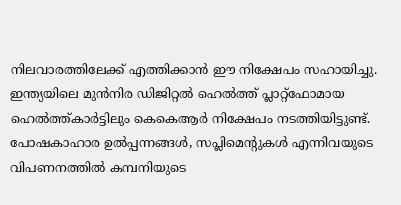നിലവാരത്തിലേക്ക് എത്തിക്കാന്‍ ഈ നിക്ഷേപം സഹായിച്ചു. ഇന്ത്യയിലെ മുന്‍നിര ഡിജിറ്റല്‍ ഹെല്‍ത്ത് പ്ലാറ്റ്ഫോമായ ഹെല്‍ത്ത്കാര്‍ട്ടിലും കെകെആര്‍ നിക്ഷേപം നടത്തിയിട്ടുണ്ട്. പോഷകാഹാര ഉല്‍പ്പന്നങ്ങള്‍, സപ്ലിമെന്റുകള്‍ എന്നിവയുടെ വിപണനത്തില്‍ കമ്പനിയുടെ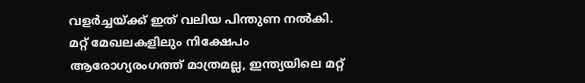വളര്‍ച്ചയ്ക്ക് ഇത് വലിയ പിന്തുണ നല്‍കി.
മറ്റ് മേഖലകളിലും നിക്ഷേപം
ആരോഗ്യരംഗത്ത് മാത്രമല്ല, ഇന്ത്യയിലെ മറ്റ്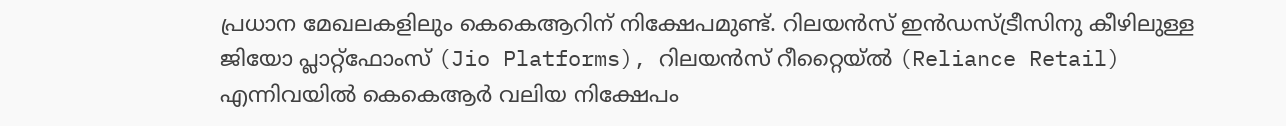പ്രധാന മേഖലകളിലും കെകെആറിന് നിക്ഷേപമുണ്ട്. റിലയന്‍സ് ഇന്‍ഡസ്ട്രീസിനു കീഴിലുള്ള ജിയോ പ്ലാറ്റ്ഫോംസ് (Jio Platforms), റിലയന്‍സ് റീറ്റൈയ്ല്‍ (Reliance Retail) എന്നിവയില്‍ കെകെആര്‍ വലിയ നിക്ഷേപം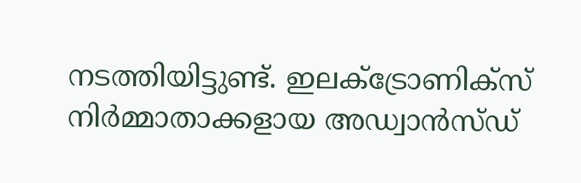നടത്തിയിട്ടുണ്ട്. ഇലക്ട്രോണിക്‌സ് നിര്‍മ്മാതാക്കളായ അഡ്വാന്‍സ്ഡ്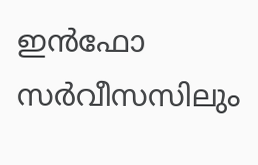ഇന്‍ഫോ സര്‍വീസസിലും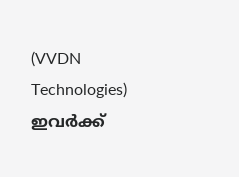(VVDN Technologies) ഇവര്‍ക്ക്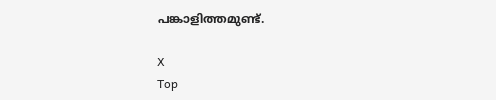പങ്കാളിത്തമുണ്ട്.

X
Top